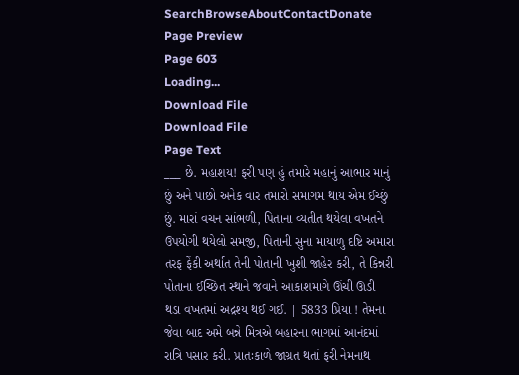SearchBrowseAboutContactDonate
Page Preview
Page 603
Loading...
Download File
Download File
Page Text
___ છે. મહાશય! ફરી પણ હું તમારે મહાનું આભાર માનું છું અને પાછો અનેક વાર તમારો સમાગમ થાય એમ ઈચ્છું છું. મારાં વચન સાંભળી, પિતાના વ્યતીત થયેલા વખતને ઉપયોગી થયેલો સમજી, પિતાની સુના માયાળુ દષ્ટિ અમારા તરફ ફેંકી અર્થાત તેની પોતાની ખુશી જાહેર કરી, તે કિન્નરી પોતાના ઈચ્છિત સ્થાને જવાને આકાશમાગે ઊંચી ઊડી થડા વખતમાં અદ્રશ્ય થઈ ગઈ. | 5833 પ્રિયા ! તેમના જેવા બાદ અમે બન્ને મિત્રએ બહારના ભાગમાં આનંદમાં રાત્રિ પસાર કરી. પ્રાતઃકાળે જાગ્રત થતાં ફરી નેમનાથ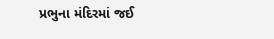પ્રભુના મંદિરમાં જઈ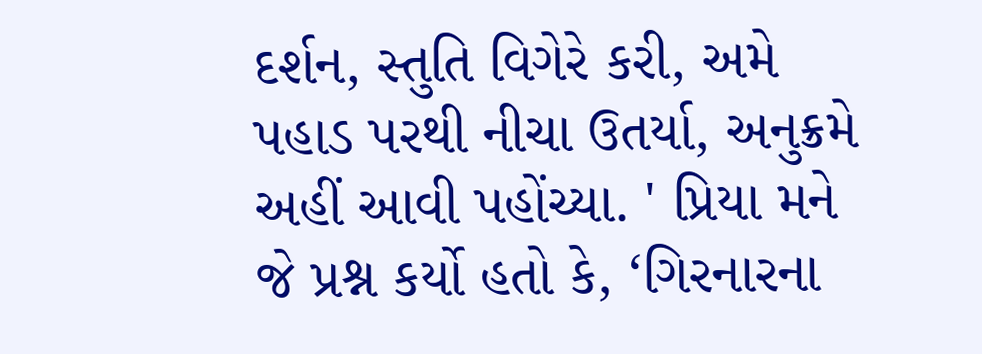દર્શન, સ્તુતિ વિગેરે કરી, અમે પહાડ પરથી નીચા ઉતર્યા, અનુક્રમે અહીં આવી પહોંચ્યા. ' પ્રિયા મને જે પ્રશ્ન કર્યો હતો કે, ‘ગિરનારના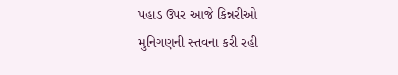પહાડ ઉપર આજે કિન્નરીઓ મુનિગણની સ્તવના કરી રહી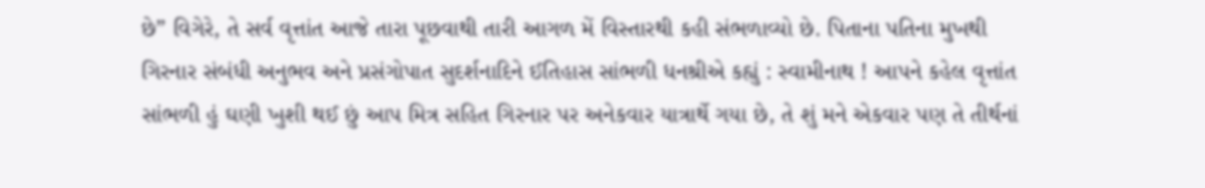છે” વિગેરે, તે સર્વ વૃત્તાંત આજે તારા પૂછવાથી તારી આગળ મેં વિસ્તારથી કહી સંભળાવ્યો છે. પિતાના પતિના મુખથી ગિરનાર સંબંધી અનુભવ અને પ્રસંગોપાત સુદર્શનાદિને ઈતિહાસ સાંભળી ધનશ્રીએ કહ્યું : સ્વામીનાથ ! આપને કહેલ વૃત્તાંત સાંભળી હું ઘણી ખુશી થઈ છું આપ મિત્ર સહિત ગિરનાર પર અનેકવાર યાત્રાર્થે ગયા છે, તે શું મને એકવાર પણ તે તીર્થનાં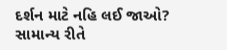દર્શન માટે નહિ લઈ જાઓ? સામાન્ય રીતે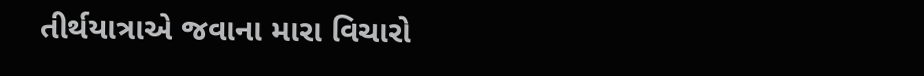તીર્થયાત્રાએ જવાના મારા વિચારો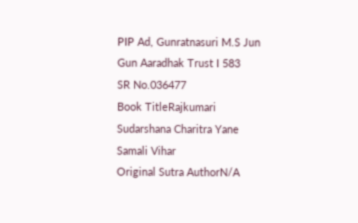PIP Ad, Gunratnasuri M.S Jun Gun Aaradhak Trust I 583
SR No.036477
Book TitleRajkumari Sudarshana Charitra Yane Samali Vihar
Original Sutra AuthorN/A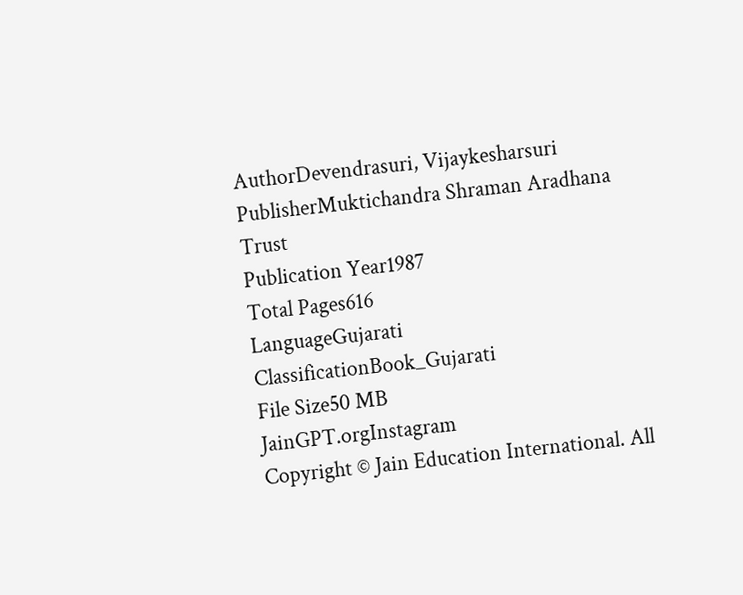AuthorDevendrasuri, Vijaykesharsuri
PublisherMuktichandra Shraman Aradhana Trust
Publication Year1987
Total Pages616
LanguageGujarati
ClassificationBook_Gujarati
File Size50 MB
JainGPT.orgInstagram
Copyright © Jain Education International. All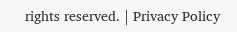rights reserved. | Privacy Policy